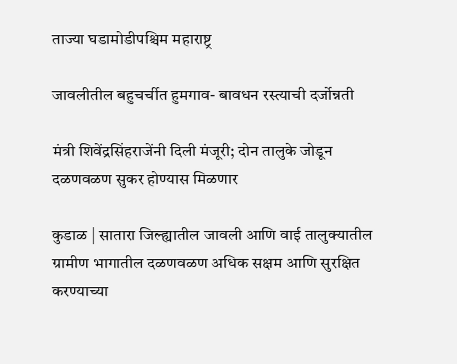ताज्या घडामोडीपश्चिम महाराष्ट्र

जावलीतील बहुचर्चीत हुमगाव- बावधन रस्त्याची दर्जोन्नती

मंत्री शिवेंद्रसिंहराजेंनी दिली मंजूरी; दोन तालुके जोडून दळणवळण सुकर होण्यास मिळणार

कुडाळ | सातारा जिल्ह्यातील जावली आणि वाई तालुक्यातील ग्रामीण भागातील दळणवळण अधिक सक्षम आणि सुरक्षित करण्याच्या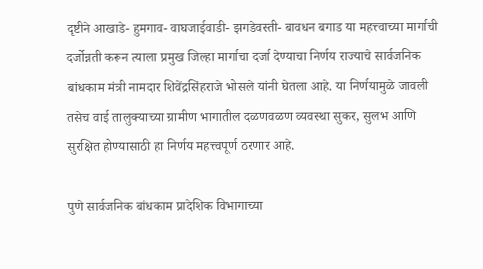दृष्टीने आखाडे- हुमगाव- वाघजाईवाडी- झगडेवस्ती- बावधन बगाड या महत्त्वाच्या मार्गाची दर्जोन्नती करून त्याला प्रमुख जिल्हा मार्गाचा दर्जा देण्याचा निर्णय राज्याचे सार्वजनिक बांधकाम मंत्री नामदार शिवेंद्रसिंहराजे भोसले यांनी घेतला आहे. या निर्णयामुळे जावली तसेच वाई तालुक्याच्या ग्रामीण भागातील दळणवळण व्यवस्था सुकर, सुलभ आणि सुरक्षित होण्यासाठी हा निर्णय महत्त्वपूर्ण ठरणार आहे.

पुणे सार्वजनिक बांधकाम प्रादेशिक विभागाच्या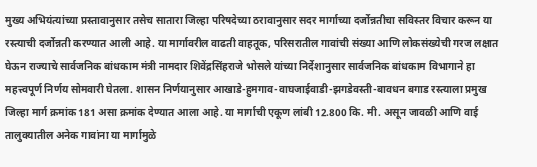मुख्य अभियंत्यांच्या प्रस्तावानुसार तसेच सातारा जिल्हा परिषदेच्या ठरावानुसार सदर मार्गाच्या दर्जोन्नतीचा सविस्तर विचार करून या रस्त्याची दर्जोन्नती करण्यात आली आहे. या मार्गावरील वाढती वाहतूक, परिसरातील गावांची संख्या आणि लोकसंख्येची गरज लक्षात घेऊन राज्याचे सार्वजनिक बांधकाम मंत्री नामदार शिवेंद्रसिंहराजे भोसले यांच्या निर्देशानुसार सार्वजनिक बांधकाम विभागाने हा महत्त्वपूर्ण निर्णय सोमवारी घेतला. शासन निर्णयानुसार आखाडे-हुमगाव-वाघजाईवाडी-झगडेवस्ती-बावधन बगाड रस्त्याला प्रमुख जिल्हा मार्ग क्रमांक 181 असा क्रमांक देण्यात आला आहे. या मार्गाची एकूण लांबी 12.800 कि. मी. असून जावळी आणि वाई तालुक्यातील अनेक गावांना या मार्गामुळे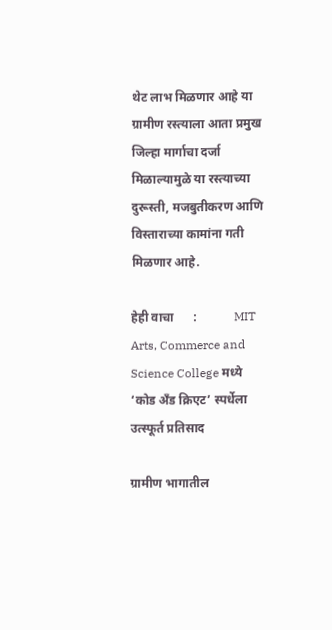थेट लाभ मिळणार आहे या ग्रामीण रस्त्याला आता प्रमुख जिल्हा मार्गाचा दर्जा मिळाल्यामुळे या रस्त्याच्या दुरूस्ती, मजबुतीकरण आणि विस्ताराच्या कामांना गती मिळणार आहे.

हेही वाचा      :            MIT Arts, Commerce and Science College मध्ये ‘कोड अँड क्रिएट’ स्पर्धेला उत्स्फूर्त प्रतिसाद

ग्रामीण भागातील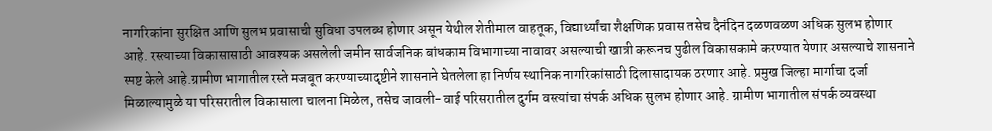नागरिकांना सुरक्षित आणि सुलभ प्रवासाची सुविधा उपलब्ध होणार असून येथील शेतीमाल वाहतूक, विद्यार्थ्यांचा शैक्षणिक प्रवास तसेच दैनंदिन दळणवळण अधिक सुलभ होणार आहे. रस्त्याच्या विकासासाठी आवश्यक असलेली जमीन सार्वजनिक बांधकाम विभागाच्या नावावर असल्याची खात्री करूनच पुढील विकासकामे करण्यात येणार असल्याचे शासनाने स्पष्ट केले आहे.ग्रामीण भागातील रस्ते मजबूत करण्याच्यादृष्टीने शासनाने घेतलेला हा निर्णय स्थानिक नागरिकांसाठी दिलासादायक ठरणार आहे. प्रमुख जिल्हा मार्गाचा दर्जा मिळाल्यामुळे या परिसरातील विकासाला चालना मिळेल, तसेच जावली-वाई परिसरातील दुर्गम वस्त्यांचा संपर्क अधिक सुलभ होणार आहे. ग्रामीण भागातील संपर्क व्यवस्था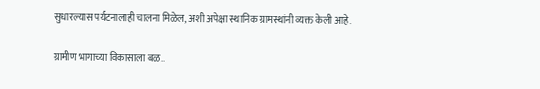सुधारल्यास पर्यटनालाही चालना मिळेल, अशी अपेक्षा स्थानिक ग्रामस्थांनी व्यक्त केली आहे.

ग्रामीण भागाच्या विकासाला बळ..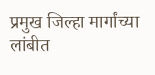प्रमुख जिल्हा मार्गांच्या लांबीत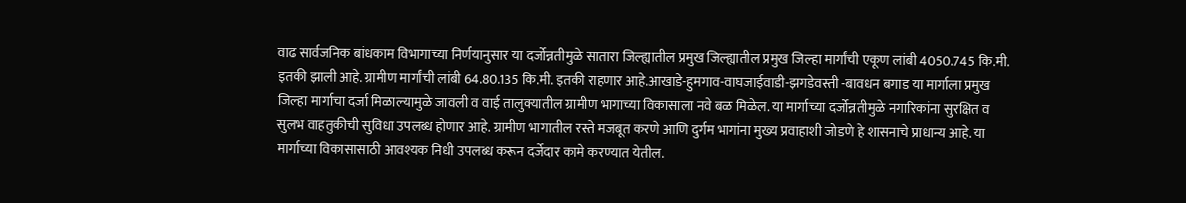वाढ सार्वजनिक बांधकाम विभागाच्या निर्णयानुसार या दर्जोन्नतीमुळे सातारा जिल्ह्यातील प्रमुख जिल्ह्यातील प्रमुख जिल्हा मार्गांची एकूण लांबी 4050.745 कि.मी. इतकी झाली आहे. ग्रामीण मार्गांची लांबी 64.80.135 कि.मी. इतकी राहणार आहे.आखाडे-हुमगाव-वाघजाईवाडी-झगडेवस्ती -बावधन बगाड या मार्गाला प्रमुख जिल्हा मार्गाचा दर्जा मिळाल्यामुळे जावली व वाई तालुक्यातील ग्रामीण भागाच्या विकासाला नवे बळ मिळेल. या मार्गाच्या दर्जोन्नतीमुळे नगारिकांना सुरक्षित व सुलभ वाहतुकीची सुविधा उपलब्ध होणार आहे. ग्रामीण भागातील रस्ते मजबूत करणे आणि दुर्गम भागांना मुख्य प्रवाहाशी जोडणे हे शासनाचे प्राधान्य आहे. या मार्गाच्या विकासासाठी आवश्यक निधी उपलब्ध करून दर्जेदार कामे करण्यात येतील.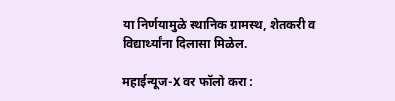या निर्णयामुळे स्थानिक ग्रामस्थ, शेतकरी व विद्यार्थ्यांना दिलासा मिळेल.

महाईन्यूज-X वर फॉलो करा :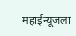महाईन्यूजला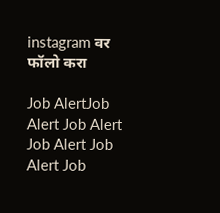instagram वर फॉलो करा

Job AlertJob Alert Job Alert Job Alert Job Alert Job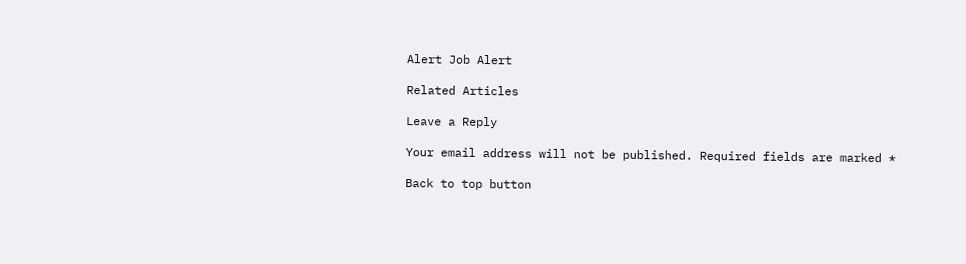Alert Job Alert

Related Articles

Leave a Reply

Your email address will not be published. Required fields are marked *

Back to top button